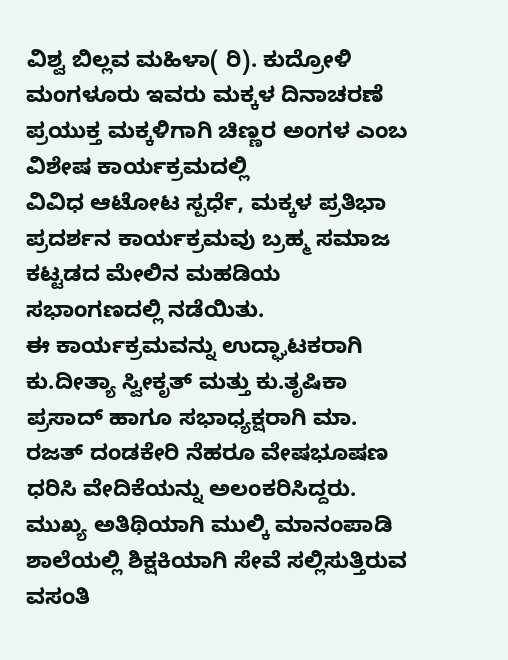ವಿಶ್ವ ಬಿಲ್ಲವ ಮಹಿಳಾ( ರಿ). ಕುದ್ರೋಳಿ ಮಂಗಳೂರು ಇವರು ಮಕ್ಕಳ ದಿನಾಚರಣೆ ಪ್ರಯುಕ್ತ ಮಕ್ಕಳಿಗಾಗಿ ಚಿಣ್ಣರ ಅಂಗಳ ಎಂಬ ವಿಶೇಷ ಕಾರ್ಯಕ್ರಮದಲ್ಲಿ
ವಿವಿಧ ಆಟೋಟ ಸ್ಪರ್ಧೆ, ಮಕ್ಕಳ ಪ್ರತಿಭಾ ಪ್ರದರ್ಶನ ಕಾರ್ಯಕ್ರಮವು ಬ್ರಹ್ಮ ಸಮಾಜ ಕಟ್ಟಡದ ಮೇಲಿನ ಮಹಡಿಯ ಸಭಾಂಗಣದಲ್ಲಿ ನಡೆಯಿತು.
ಈ ಕಾರ್ಯಕ್ರಮವನ್ನು ಉದ್ಘಾಟಕರಾಗಿ ಕು.ದೀತ್ಯಾ ಸ್ವೀಕೃತ್ ಮತ್ತು ಕು.ತೃಷಿಕಾ ಪ್ರಸಾದ್ ಹಾಗೂ ಸಭಾಧ್ಯಕ್ಷರಾಗಿ ಮಾ. ರಜತ್ ದಂಡಕೇರಿ ನೆಹರೂ ವೇಷಭೂಷಣ ಧರಿಸಿ ವೇದಿಕೆಯನ್ನು ಅಲಂಕರಿಸಿದ್ದರು. ಮುಖ್ಯ ಅತಿಥಿಯಾಗಿ ಮುಲ್ಕಿ ಮಾನಂಪಾಡಿ ಶಾಲೆಯಲ್ಲಿ ಶಿಕ್ಷಕಿಯಾಗಿ ಸೇವೆ ಸಲ್ಲಿಸುತ್ತಿರುವ ವಸಂತಿ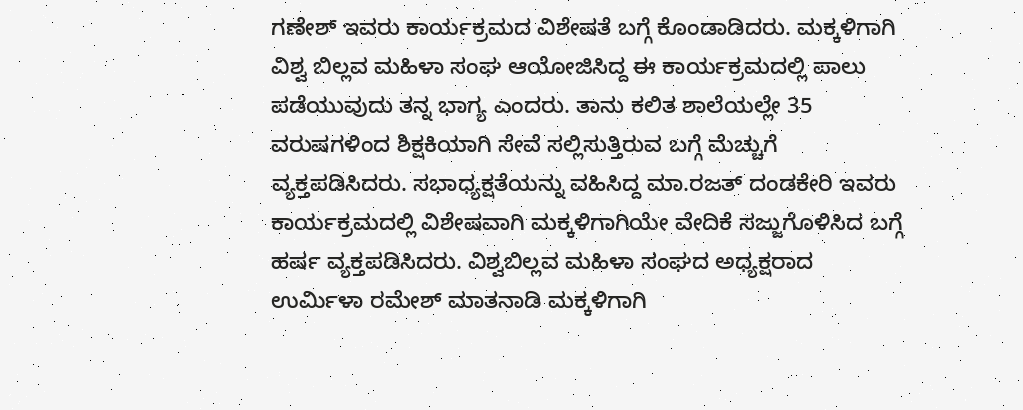ಗಣೇಶ್ ಇವರು ಕಾರ್ಯಕ್ರಮದ ವಿಶೇಷತೆ ಬಗ್ಗೆ ಕೊಂಡಾಡಿದರು. ಮಕ್ಕಳಿಗಾಗಿ ವಿಶ್ವ ಬಿಲ್ಲವ ಮಹಿಳಾ ಸಂಘ ಆಯೋಜಿಸಿದ್ದ ಈ ಕಾರ್ಯಕ್ರಮದಲ್ಲಿ ಪಾಲು ಪಡೆಯುವುದು ತನ್ನ ಭಾಗ್ಯ ಎಂದರು. ತಾನು ಕಲಿತ ಶಾಲೆಯಲ್ಲೇ 35 ವರುಷಗಳಿಂದ ಶಿಕ್ಷಕಿಯಾಗಿ ಸೇವೆ ಸಲ್ಲಿಸುತ್ತಿರುವ ಬಗ್ಗೆ ಮೆಚ್ಚುಗೆ ವ್ಯಕ್ತಪಡಿಸಿದರು. ಸಭಾಧ್ಯಕ್ಷತೆಯನ್ನು ವಹಿಸಿದ್ದ ಮಾ.ರಜತ್ ದಂಡಕೇರಿ ಇವರು ಕಾರ್ಯಕ್ರಮದಲ್ಲಿ ವಿಶೇಷವಾಗಿ ಮಕ್ಕಳಿಗಾಗಿಯೇ ವೇದಿಕೆ ಸಜ್ಜುಗೊಳಿಸಿದ ಬಗ್ಗೆ ಹರ್ಷ ವ್ಯಕ್ತಪಡಿಸಿದರು. ವಿಶ್ವಬಿಲ್ಲವ ಮಹಿಳಾ ಸಂಘದ ಅಧ್ಯಕ್ಷರಾದ ಉರ್ಮಿಳಾ ರಮೇಶ್ ಮಾತನಾಡಿ ಮಕ್ಕಳಿಗಾಗಿ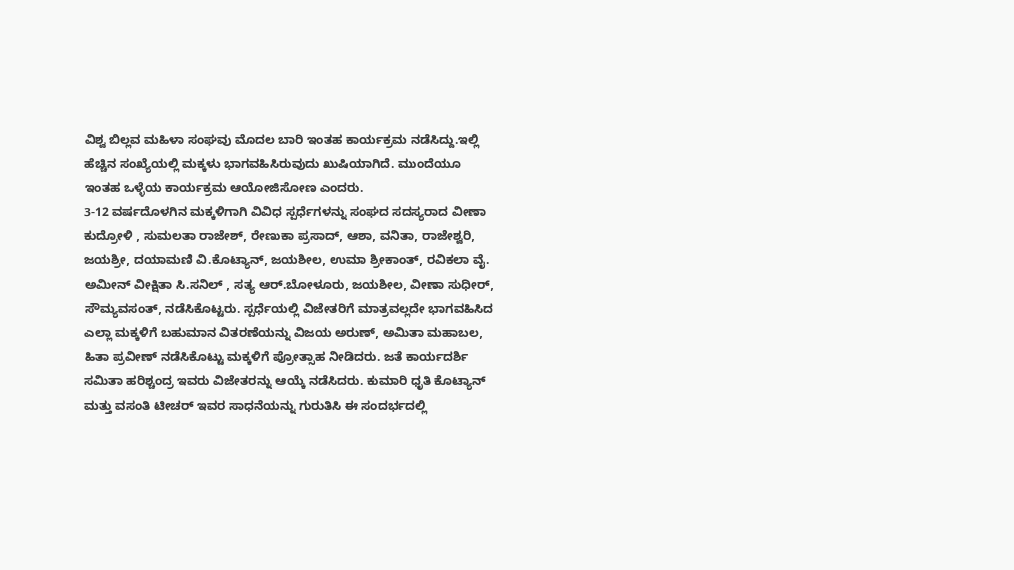ವಿಶ್ವ ಬಿಲ್ಲವ ಮಹಿಳಾ ಸಂಘವು ಮೊದಲ ಬಾರಿ ಇಂತಹ ಕಾರ್ಯಕ್ರಮ ನಡೆಸಿದ್ದು.ಇಲ್ಲಿ ಹೆಚ್ಚಿನ ಸಂಖ್ಯೆಯಲ್ಲಿ ಮಕ್ಕಳು ಭಾಗವಹಿಸಿರುವುದು ಖುಷಿಯಾಗಿದೆ. ಮುಂದೆಯೂ ಇಂತಹ ಒಳ್ಳೆಯ ಕಾರ್ಯಕ್ರಮ ಆಯೋಜಿಸೋಣ ಎಂದರು.
3-12 ವರ್ಷದೊಳಗಿನ ಮಕ್ಕಳಿಗಾಗಿ ವಿವಿಧ ಸ್ಪರ್ಧೆಗಳನ್ನು ಸಂಘದ ಸದಸ್ಯರಾದ ವೀಣಾ ಕುದ್ರೋಳಿ , ಸುಮಲತಾ ರಾಜೇಶ್, ರೇಣುಕಾ ಪ್ರಸಾದ್, ಆಶಾ, ವನಿತಾ, ರಾಜೇಶ್ವರಿ, ಜಯಶ್ರೀ, ದಯಾಮಣಿ ವಿ.ಕೊಟ್ಯಾನ್, ಜಯಶೀಲ, ಉಮಾ ಶ್ರೀಕಾಂತ್, ರವಿಕಲಾ ವೈ. ಅಮೀನ್ ವೀಕ್ಷಿತಾ ಸಿ.ಸನಿಲ್ , ಸತ್ಯ ಆರ್.ಬೋಳೂರು, ಜಯಶೀಲ, ವೀಣಾ ಸುಧೀರ್, ಸೌಮ್ಯವಸಂತ್, ನಡೆಸಿಕೊಟ್ಟರು. ಸ್ಪರ್ಧೆಯಲ್ಲಿ ವಿಜೇತರಿಗೆ ಮಾತ್ರವಲ್ಲದೇ ಭಾಗವಹಿಸಿದ ಎಲ್ಲಾ ಮಕ್ಕಳಿಗೆ ಬಹುಮಾನ ವಿತರಣೆಯನ್ನು ವಿಜಯ ಅರುಣ್, ಅಮಿತಾ ಮಹಾಬಲ, ಹಿತಾ ಪ್ರವೀಣ್ ನಡೆಸಿಕೊಟ್ಟು ಮಕ್ಕಳಿಗೆ ಪ್ರೋತ್ಸಾಹ ನೀಡಿದರು. ಜತೆ ಕಾರ್ಯದರ್ಶಿ ಸಮಿತಾ ಹರಿಶ್ಚಂದ್ರ ಇವರು ವಿಜೇತರನ್ನು ಆಯ್ಕೆ ನಡೆಸಿದರು. ಕುಮಾರಿ ಧೃತಿ ಕೊಟ್ಯಾನ್ ಮತ್ತು ವಸಂತಿ ಟೀಚರ್ ಇವರ ಸಾಧನೆಯನ್ನು ಗುರುತಿಸಿ ಈ ಸಂದರ್ಭದಲ್ಲಿ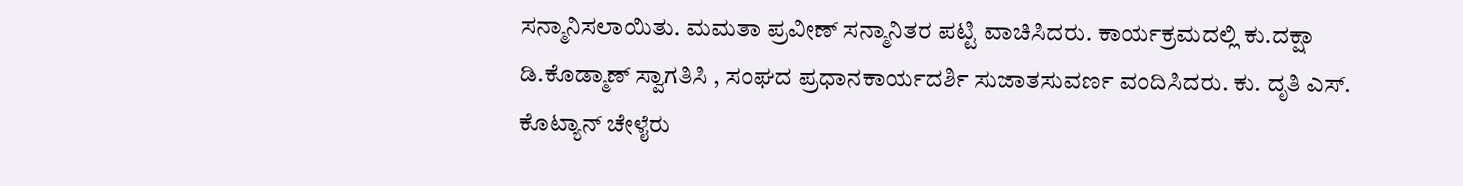ಸನ್ಮಾನಿಸಲಾಯಿತು. ಮಮತಾ ಪ್ರವೀಣ್ ಸನ್ಮಾನಿತರ ಪಟ್ಟಿ ವಾಚಿಸಿದರು. ಕಾರ್ಯಕ್ರಮದಲ್ಲಿ ಕು.ದಕ್ಷಾ ಡಿ.ಕೊಡ್ಮಾಣ್ ಸ್ವಾಗತಿಸಿ , ಸಂಘದ ಪ್ರಧಾನಕಾರ್ಯದರ್ಶಿ ಸುಜಾತಸುವರ್ಣ ವಂದಿಸಿದರು. ಕು. ದೃತಿ ಎಸ್. ಕೊಟ್ಯಾನ್ ಚೇಳೈರು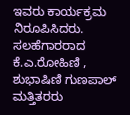ಇವರು ಕಾರ್ಯಕ್ರಮ ನಿರೂಪಿಸಿದರು. ಸಲಹೆಗಾರರಾದ ಕೆ.ಎ.ರೋಹಿಣಿ , ಶುಭಾಷಿಣಿ ಗುಣಪಾಲ್ ಮತ್ತಿತರರು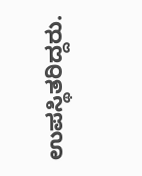ಉಪಸ್ಥಿತರಿದ್ದರು.